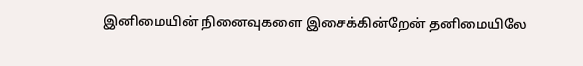இனிமையின் நினைவுகளை இசைக்கின்றேன் தனிமையிலே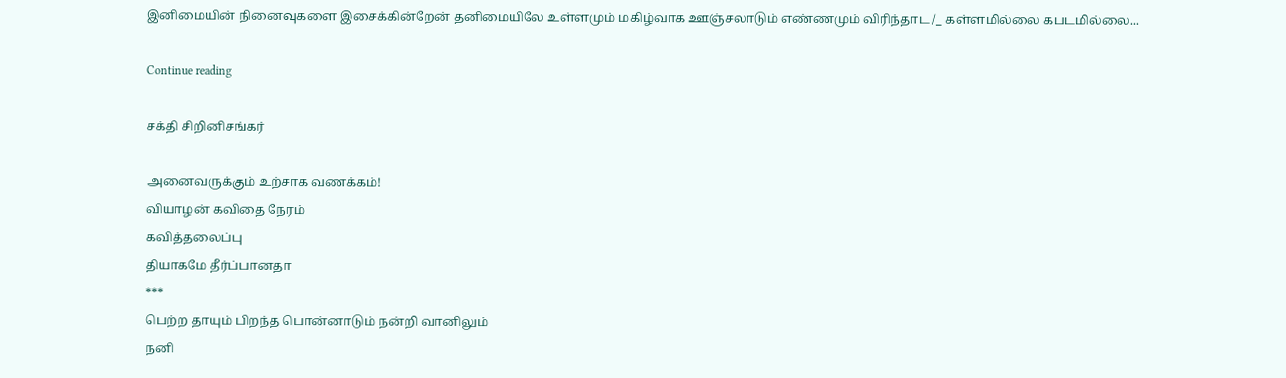இனிமையின் நினைவுகளை இசைக்கின்றேன் தனிமையிலே உள்ளமும் மகிழ்வாக ஊஞ்சலாடும் எண்ணமும் விரிந்தாட /_ கள்ளமில்லை கபடமில்லை...

Continue reading

சக்தி சிறினிசங்கர்

அனைவருக்கும் உற்சாக வணக்கம்!
வியாழன் கவிதை நேரம்
கவித்தலைப்பு
தியாகமே தீர்ப்பானதா
***
பெற்ற தாயும் பிறந்த பொன்னாடும் நன்றி வானிலும்
நனி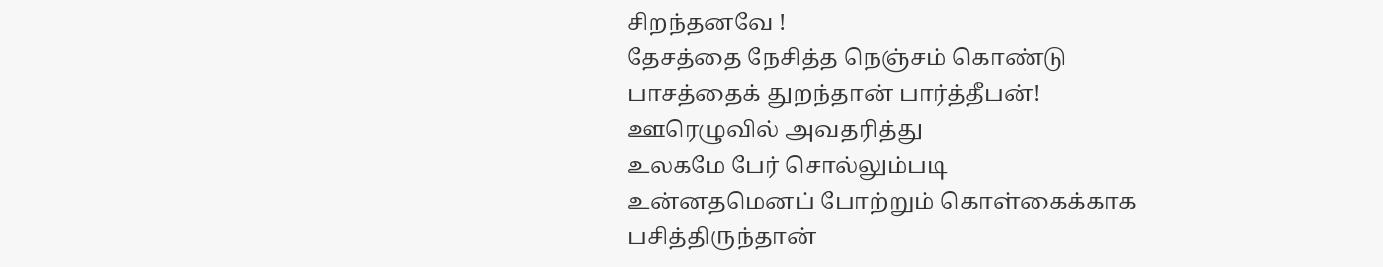சிறந்தனவே !
தேசத்தை நேசித்த நெஞ்சம் கொண்டு
பாசத்தைக் துறந்தான் பார்த்தீபன்!
ஊரெழுவில் அவதரித்து
உலகமே பேர் சொல்லும்படி
உன்னதமெனப் போற்றும் கொள்கைக்காக
பசித்திருந்தான்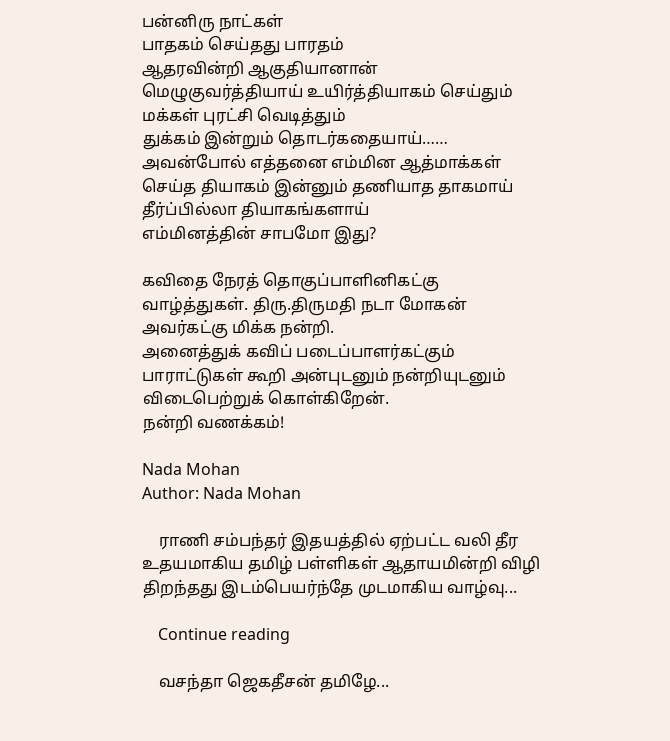பன்னிரு நாட்கள்
பாதகம் செய்தது பாரதம்
ஆதரவின்றி ஆகுதியானான்
மெழுகுவர்த்தியாய் உயிர்த்தியாகம் செய்தும்
மக்கள் புரட்சி வெடித்தும்
துக்கம் இன்றும் தொடர்கதையாய்……
அவன்போல் எத்தனை எம்மின ஆத்மாக்கள்
செய்த தியாகம் இன்னும் தணியாத தாகமாய்
தீர்ப்பில்லா தியாகங்களாய்
எம்மினத்தின் சாபமோ இது?

கவிதை நேரத் தொகுப்பாளினிகட்கு வாழ்த்துகள். திரு.திருமதி நடா மோகன் அவர்கட்கு மிக்க நன்றி.
அனைத்துக் கவிப் படைப்பாளர்கட்கும் பாராட்டுகள் கூறி அன்புடனும் நன்றியுடனும் விடைபெற்றுக் கொள்கிறேன்.
நன்றி வணக்கம்!

Nada Mohan
Author: Nada Mohan

    ராணி சம்பந்தர் இதயத்தில் ஏற்பட்ட வலி தீர உதயமாகிய தமிழ் பள்ளிகள் ஆதாயமின்றி விழி திறந்தது இடம்பெயர்ந்தே முடமாகிய வாழ்வு...

    Continue reading

    வசந்தா ஜெகதீசன் தமிழே...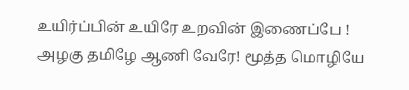உயிர்ப்பின் உயிரே உறவின் இணைப்பே ! அழகு தமிழே ஆணி வேரே! மூத்த மொழியே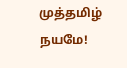முத்தமிழ் நயமே!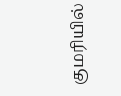குமரியில்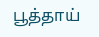பூத்தாய்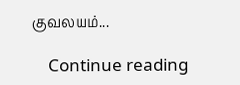குவலயம்...

    Continue reading